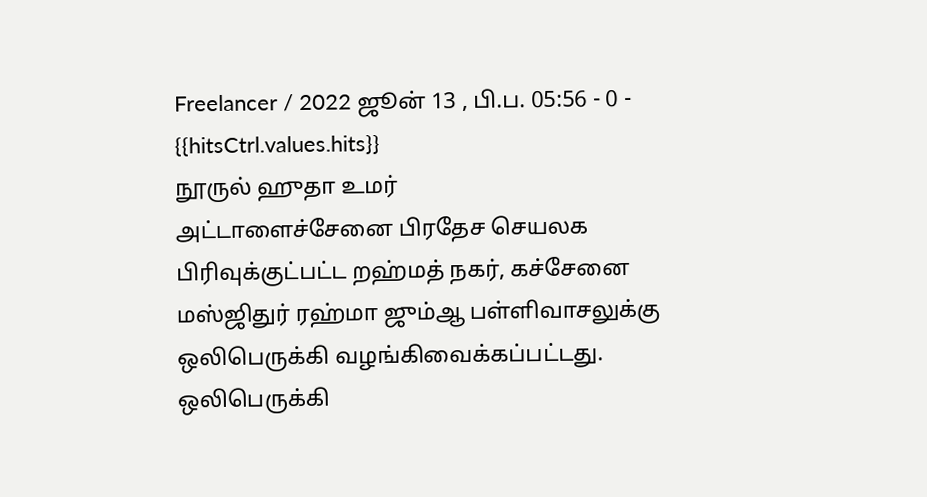Freelancer / 2022 ஜூன் 13 , பி.ப. 05:56 - 0 - {{hitsCtrl.values.hits}}
நூருல் ஹுதா உமர்
அட்டாளைச்சேனை பிரதேச செயலக பிரிவுக்குட்பட்ட றஹ்மத் நகர், கச்சேனை மஸ்ஜிதுர் ரஹ்மா ஜும்ஆ பள்ளிவாசலுக்கு ஒலிபெருக்கி வழங்கிவைக்கப்பட்டது.
ஒலிபெருக்கி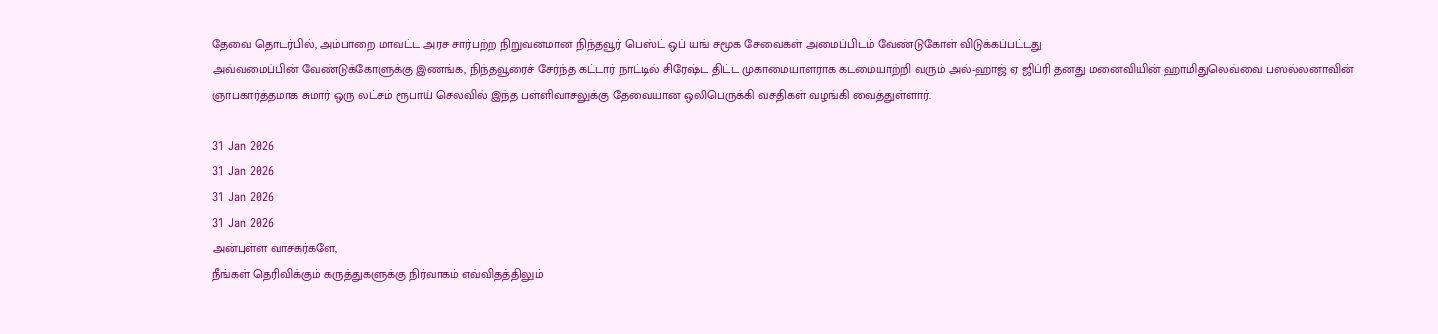தேவை தொடர்பில், அம்பாறை மாவட்ட அரச சார்பற்ற நிறுவனமான நிந்தவூர் பெஸ்ட் ஒப் யங் சமூக சேவைகள் அமைப்பிடம் வேண்டுகோள் விடுக்கப்பட்டது
அவ்வமைப்பின் வேண்டுக்கோளுக்கு இணங்க, நிந்தவூரைச் சேர்ந்த கட்டார் நாட்டில் சிரேஷ்ட திட்ட முகாமையாளராக கடமையாற்றி வரும் அல்-ஹாஜ் ஏ ஜிப்ரி தனது மனைவியின் ஹாமிதுலெவ்வை பஸல்லனாவின் ஞாபகார்த்தமாக சுமார் ஒரு லட்சம் ரூபாய் செலவில் இந்த பள்ளிவாசலுக்கு தேவையான ஒலிபெருக்கி வசதிகள் வழங்கி வைத்துள்ளார்.

31 Jan 2026
31 Jan 2026
31 Jan 2026
31 Jan 2026
அன்புள்ள வாசகர்களே,
நீங்கள் தெரிவிக்கும் கருத்துகளுக்கு நிர்வாகம் எவ்விதத்திலும்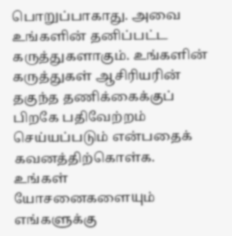பொறுப்பாகாது. அவை உங்களின் தனிப்பட்ட கருத்துகளாகும். உங்களின் கருத்துகள் ஆசிரியரின் தகுந்த தணிக்கைக்குப் பிறகே பதிவேற்றம் செய்யப்படும் என்பதைக் கவனத்திற்கொள்க. உங்கள் யோசனைகளையும் எங்களுக்கு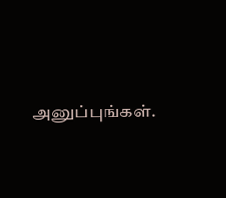அனுப்புங்கள்.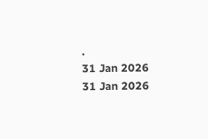.
31 Jan 2026
31 Jan 2026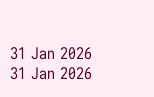31 Jan 2026
31 Jan 2026